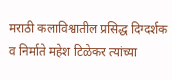मराठी कलाविश्वातील प्रसिद्ध दिग्दर्शक व निर्माते महेश टिळेकर त्यांच्या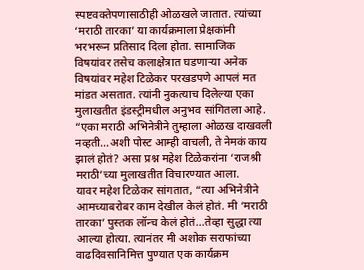स्पष्टवक्तेपणासाठीही ओळखले जातात. त्यांच्या ‘मराठी तारका’ या कार्यक्रमाला प्रेक्षकांनी भरभरून प्रतिसाद दिला होता. सामाजिक विषयांवर तसेच कलाक्षेत्रात घडणाऱ्या अनेक विषयांवर महेश टिळेकर परखडपणे आपलं मत मांडत असतात. त्यांनी नुकत्याच दिलेल्या एका मुलाखतीत इंडस्ट्रीमधील अनुभव सांगितला आहे.
“एका मराठी अभिनेत्रीने तुम्हाला ओळख दाखवली नव्हती…अशी पोस्ट आम्ही वाचली, ते नेमकं काय झालं होतं? असा प्रश्न महेश टिळेकरांना ‘राजश्री मराठी’च्या मुलाखतीत विचारण्यात आला.
यावर महेश टिळेकर सांगतात, “त्या अभिनेत्रीने आमच्याबरोबर काम देखील केलं होतं. मी ‘मराठी तारका’ पुस्तक लॉन्च केलं होतं…तेव्हा सुद्धा त्या आल्या होत्या. त्यानंतर मी अशोक सराफांच्या वाढदिवसानिमित्त पुण्यात एक कार्यक्रम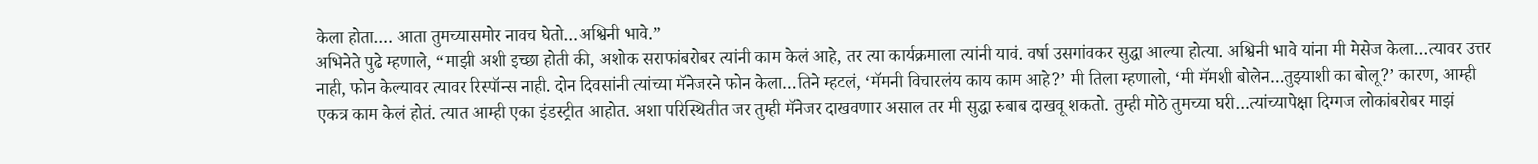केला होता…. आता तुमच्यासमोर नावच घेतो…अश्विनी भावे.”
अभिनेते पुढे म्हणाले, “माझी अशी इच्छा होती की, अशोक सराफांबरोबर त्यांनी काम केलं आहे, तर त्या कार्यक्रमाला त्यांनी यावं. वर्षा उसगांवकर सुद्धा आल्या होत्या. अश्विनी भावे यांना मी मेसेज केला…त्यावर उत्तर नाही, फोन केल्यावर त्यावर रिस्पॉन्स नाही. दोन दिवसांनी त्यांच्या मॅनेजरने फोन केला…तिने म्हटलं, ‘मॅमनी विचारलंय काय काम आहे?’ मी तिला म्हणालो, ‘मी मॅमशी बोलेन…तुझ्याशी का बोलू?’ कारण, आम्ही एकत्र काम केलं होतं. त्यात आम्ही एका इंडस्ट्रीत आहोत. अशा परिस्थितीत जर तुम्ही मॅनेजर दाखवणार असाल तर मी सुद्धा रुबाब दाखवू शकतो. तुम्ही मोठे तुमच्या घरी…त्यांच्यापेक्षा दिग्गज लोकांबरोबर माझं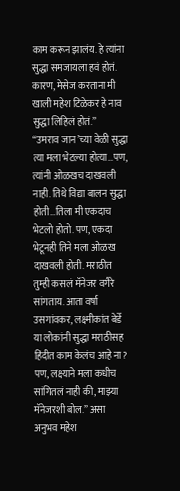काम करून झालंय. हे त्यांना सुद्धा समजायला हवं होतं. कारण, मेसेज करताना मी खाली महेश टिळेकर हे नाव सुद्धा लिहिलं होतं.”
“उमराव जान’च्या वेळी सुद्धा त्या मला भेटल्या होत्या…पण, त्यांनी ओळखच दाखवली नाही. तिथे विद्या बालन सुद्धा होती…तिला मी एकदाच भेटलो होतो. पण, एकदा भेटूनही तिने मला ओळख दाखवली होती. मराठीत तुम्ही कसलं मॅनेजर वगैरे सांगताय. आता वर्षा उसगांवकर, लक्ष्मीकांत बेर्डे या लोकांनी सुद्धा मराठीसह हिंदीत काम केलंच आहे ना? पण, लक्ष्याने मला कधीच सांगितलं नाही की, माझ्या मॅनेजरशी बोल.” असा अनुभव महेश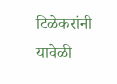टिळेकरांनी यावेळी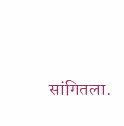सांगितला.